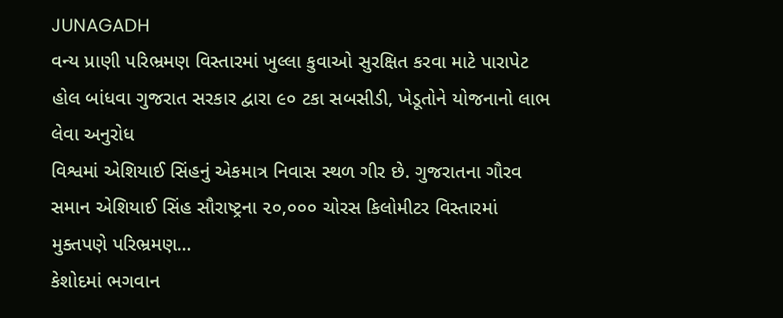JUNAGADH
વન્ય પ્રાણી પરિભ્રમણ વિસ્તારમાં ખુલ્લા કુવાઓ સુરક્ષિત કરવા માટે પારાપેટ હોલ બાંધવા ગુજરાત સરકાર દ્વારા ૯૦ ટકા સબસીડી, ખેડૂતોને યોજનાનો લાભ લેવા અનુરોધ
વિશ્વમાં એશિયાઈ સિંહનું એકમાત્ર નિવાસ સ્થળ ગીર છે. ગુજરાતના ગૌરવ સમાન એશિયાઈ સિંહ સૌરાષ્ટ્રના ૨૦,૦૦૦ ચોરસ કિલોમીટર વિસ્તારમાં મુક્તપણે પરિભ્રમણ…
કેશોદમાં ભગવાન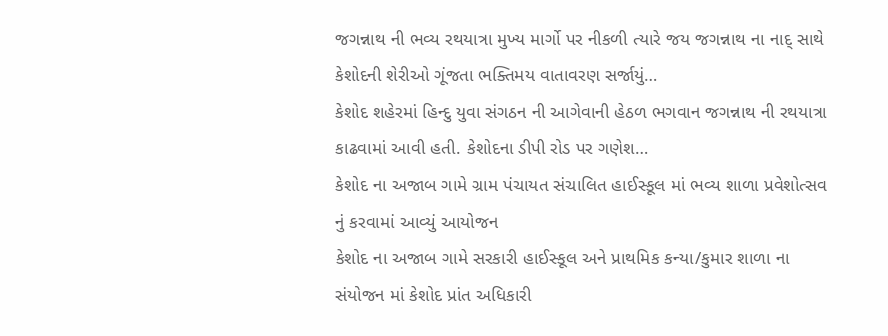જગન્નાથ ની ભવ્ય રથયાત્રા મુખ્ય માર્ગો પર નીકળી ત્યારે જય જગન્નાથ ના નાદ્ સાથે કેશોદની શેરીઓ ગૂંજતા ભક્તિમય વાતાવરણ સર્જાયું…
કેશોદ શહેરમાં હિન્દુ યુવા સંગઠન ની આગેવાની હેઠળ ભગવાન જગન્નાથ ની રથયાત્રા કાઢવામાં આવી હતી. કેશોદના ડીપી રોડ પર ગણેશ…
કેશોદ ના અજાબ ગામે ગ્રામ પંચાયત સંચાલિત હાઈસ્કૂલ માં ભવ્ય શાળા પ્રવેશોત્સવ નું કરવામાં આવ્યું આયોજન
કેશોદ ના અજાબ ગામે સરકારી હાઈસ્કૂલ અને પ્રાથમિક કન્યા/કુમાર શાળા ના સંયોજન માં કેશોદ પ્રાંત અધિકારી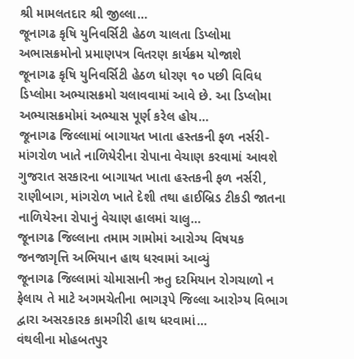શ્રી મામલતદાર શ્રી જીલ્લા…
જૂનાગઢ કૃષિ યુનિવર્સિટી હેઠળ ચાલતા ડિપ્લોમા અભાસક્રમોનો પ્રમાણપત્ર વિતરણ કાર્યક્રમ યોજાશે
જૂનાગઢ કૃષિ યુનિવર્સિટી હેઠળ ધોરણ ૧૦ પછી વિવિધ ડિપ્લોમા અભ્યાસક્રમો ચલાવવામાં આવે છે. આ ડિપ્લોમા અભ્યાસક્રમોમાં અભ્યાસ પૂર્ણ કરેલ હોય…
જૂનાગઢ જિલ્લામાં બાગાયત ખાતા હસ્તકની ફળ નર્સરી- માંગરોળ ખાતે નાળિયેરીના રોપાના વેચાણ કરવામાં આવશે
ગુજરાત સરકારના બાગાયત ખાતા હસ્તકની ફળ નર્સરી, રાણીબાગ, માંગરોળ ખાતે દેશી તથા હાઈબ્રિડ ટીકડી જાતના નાળિયેરના રોપાનું વેચાણ હાલમાં ચાલુ…
જૂનાગઢ જિલ્લાના તમામ ગામોમાં આરોગ્ય વિષયક જનજાગૃત્તિ અભિયાન હાથ ધરવામાં આવ્યું
જૂનાગઢ જિલ્લામાં ચોમાસાની ઋતુ દરમિયાન રોગચાળો ન ફેલાય તે માટે અગમચેતીના ભાગરૂપે જિલ્લા આરોગ્ય વિભાગ દ્વારા અસરકારક કામગીરી હાથ ધરવામાં…
વંથલીના મોહબતપુર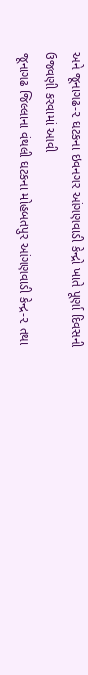અને જૂનાગઢ-૨ ઘટકના ઇવનગર આંગણવાડી કેન્દ્રો ખાતે પૂર્ણા દિવસની ઉજવણી કરવામાં આવી
જૂનાગઢ જિલ્લાના વંથલી ઘટકના મોહબતપુર આંગણવાડી કેન્દ્ર-૨ તથા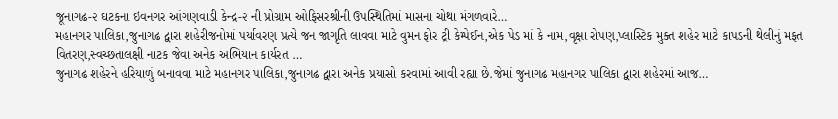જૂનાગઢ-૨ ઘટકના ઇવનગર આંગણવાડી કેન્દ્ર-૨ ની પ્રોગ્રામ ઓફિસરશ્રીની ઉપસ્થિતિમાં માસના ચોથા મંગળવારે…
મહાનગર પાલિકા,જુનાગઢ દ્વારા શહેરીજનોમાં પર્યાવરણ પ્રત્યે જન જાગૃતિ લાવવા માટે વુમન ફોર ટ્રી કેમ્પેઈન,એક પેડ માં કે નામ,વૃક્ષા રોપણ,પ્લાસ્ટિક મુક્ત શહેર માટે કાપડની થેલીનું મફત વિતરણ,સ્વચ્છતાલક્ષી નાટક જેવા અનેક અભિયાન કાર્યરત …
જુનાગઢ શહેરને હરિયાળું બનાવવા માટે મહાનગર પાલિકા,જુનાગઢ દ્વારા અનેક પ્રયાસો કરવામાં આવી રહ્યા છે.જેમાં જુનાગઢ મહાનગર પાલિકા દ્વારા શહેરમાં આજ…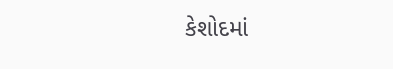કેશોદમાં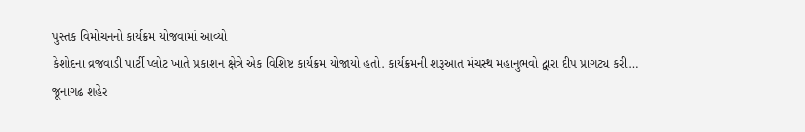પુસ્તક વિમોચનનો કાર્યક્રમ યોજવામાં આવ્યો
કેશોદના વ્રજવાડી પાર્ટી પ્લોટ ખાતે પ્રકાશન ક્ષેત્રે એક વિશિષ્ટ કાર્યક્રમ યોજાયો હતો. કાર્યક્રમની શરૂઆત મંચસ્થ મહાનુભવો દ્વારા દીપ પ્રાગટ્ય કરી…
જૂનાગઢ શહેર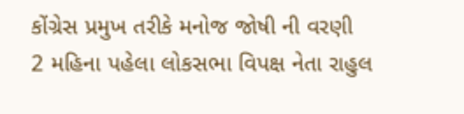કોંગ્રેસ પ્રમુખ તરીકે મનોજ જોષી ની વરણી
2 મહિના પહેલા લોકસભા વિપક્ષ નેતા રાહુલ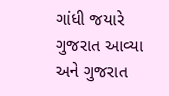ગાંધી જયારે ગુજરાત આવ્યા અને ગુજરાત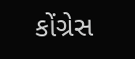કોંગ્રેસ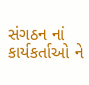સંગઠન નાં કાર્યકર્તાઓ ને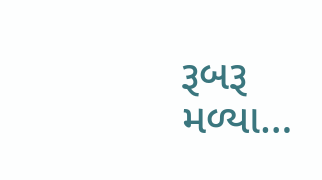રૂબરૂ મળ્યા…